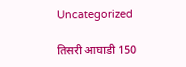Uncategorized

तिसरी आघाडी 150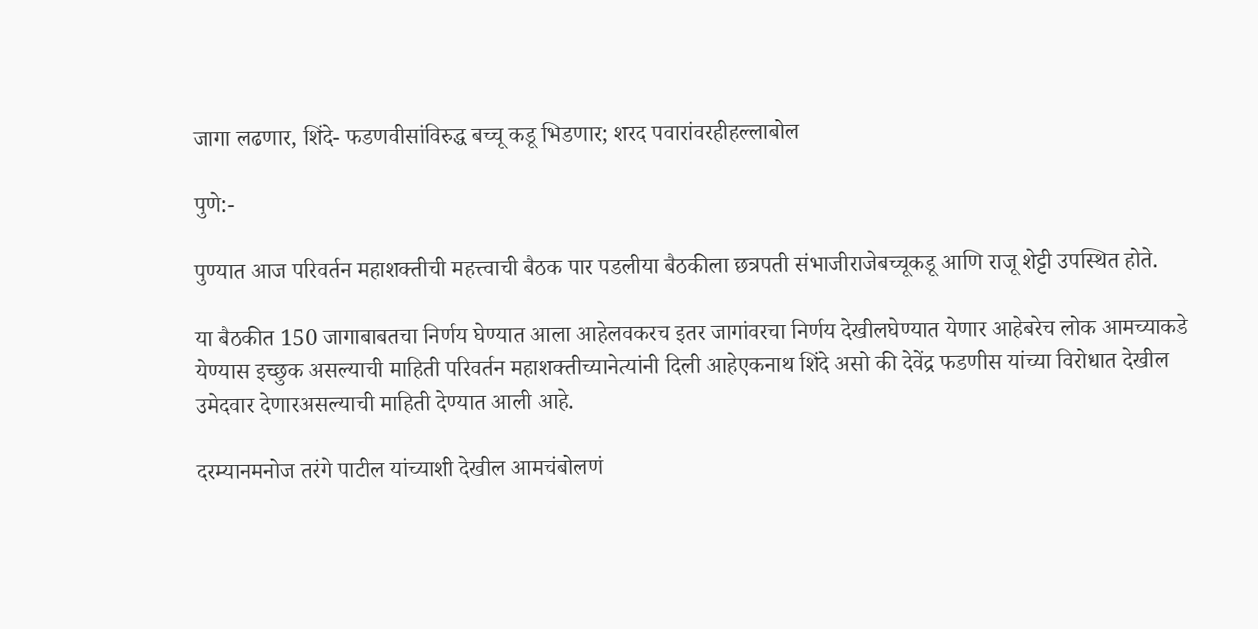जागा लढणार, शिंदे- फडणवीसांविरुद्ध बच्चू कडू भिडणार; शरद पवारांवरहीहल्लाबोल

पुणे:-

पुण्यात आज परिवर्तन महाशक्तीची महत्त्वाची बैठक पार पडलीया बैठकीला छत्रपती संभाजीराजेबच्चूकडू आणि राजू शेट्टी उपस्थित होते.

या बैठकीत 150 जागाबाबतचा निर्णय घेण्यात आला आहेलवकरच इतर जागांवरचा निर्णय देखीलघेण्यात येणार आहेबरेच लोक आमच्याकडे येण्यास इच्छुक असल्याची माहिती परिवर्तन महाशक्तीच्यानेत्यांनी दिली आहेएकनाथ शिंदे असो की देवेंद्र फडणीस यांच्या विरोधात देखील उमेदवार देणारअसल्याची माहिती देण्यात आली आहे.

दरम्यानमनोज तरंगे पाटील यांच्याशी देखील आमचंबोलणं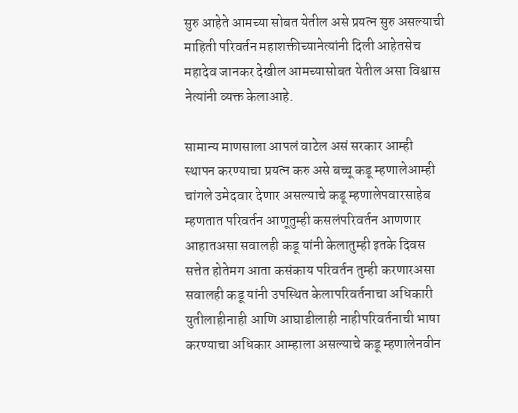सुरु आहेते आमच्या सोबत येतील असे प्रयत्न सुरु असल्याची माहिती परिवर्तन महाशक्तीच्यानेत्यांनी दिली आहेतसेच महादेव जानकर देखील आमच्यासोबत येतील असा विश्वास नेत्यांनी व्यक्त केलाआहे.

सामान्य माणसाला आपलं वाटेल असं सरकार आम्ही स्थापन करण्याचा प्रयत्न करु असे बच्चू कडू म्हणालेआम्ही चांगले उमेदवार देणार असल्याचे कडू म्हणालेपवारसाहेब म्हणतात परिवर्तन आणूतुम्ही कसलंपरिवर्तन आणणार आहातअसा सवालही कडू यांनी केलातुम्ही इतके दिवस सत्तेत होतेमग आता कसंकाय परिवर्तन तुम्ही करणारअसा सवालही कडू यांनी उपस्थित केलापरिवर्तनाचा अधिकारी युतीलाहीनाही आणि आघाडीलाही नाहीपरिवर्तनाची भाषा करण्याचा अधिकार आम्हाला असल्याचे कडू म्हणालेनवीन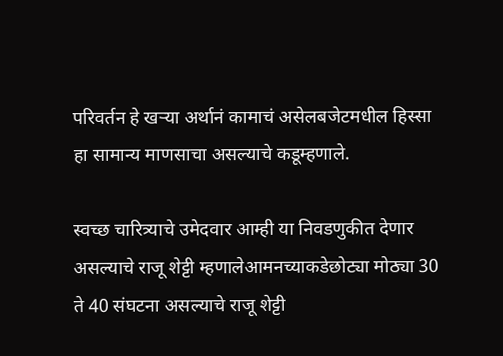परिवर्तन हे खऱ्या अर्थानं कामाचं असेलबजेटमधील हिस्सा हा सामान्य माणसाचा असल्याचे कडूम्हणाले.

स्वच्छ चारित्र्याचे उमेदवार आम्ही या निवडणुकीत देणार असल्याचे राजू शेट्टी म्हणालेआमनच्याकडेछोट्या मोठ्या 30 ते 40 संघटना असल्याचे राजू शेट्टी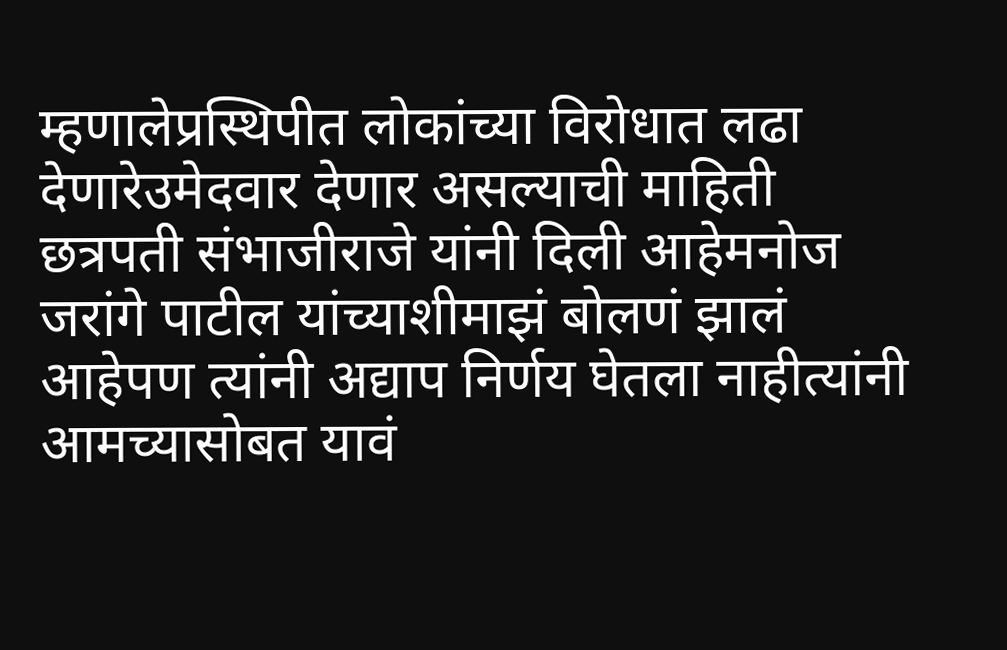म्हणालेप्रस्थिपीत लोकांच्या विरोधात लढा देणारेउमेदवार देणार असल्याची माहिती छत्रपती संभाजीराजे यांनी दिली आहेमनोज जरांगे पाटील यांच्याशीमाझं बोलणं झालं आहेपण त्यांनी अद्याप निर्णय घेतला नाहीत्यांनी आमच्यासोबत यावं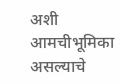अशी आमचीभूमिका असल्याचे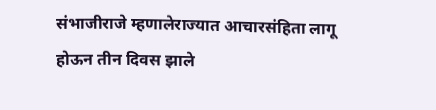संभाजीराजे म्हणालेराज्यात आचारसंहिता लागू होऊन तीन दिवस झाले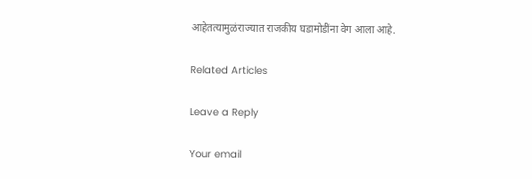आहेतत्यामुळंराज्यात राजकीय घडामोडींना वेग आला आहे.

Related Articles

Leave a Reply

Your email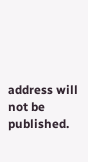address will not be published.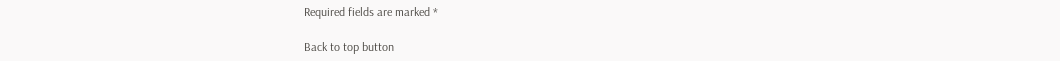Required fields are marked *

Back to top button